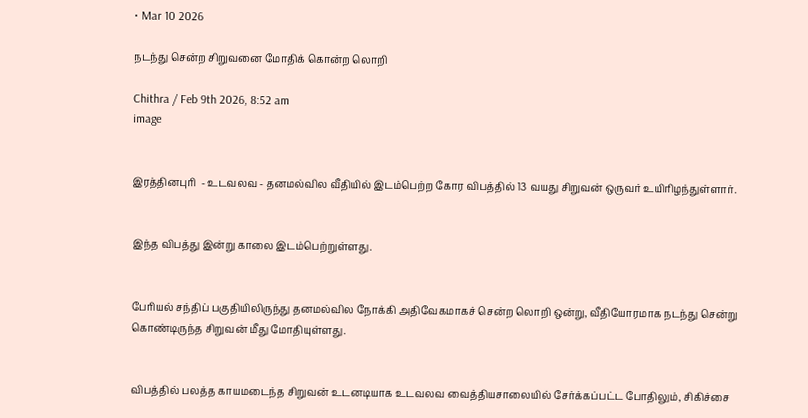• Mar 10 2026

நடந்து சென்ற சிறுவனை மோதிக் கொன்ற லொறி

Chithra / Feb 9th 2026, 8:52 am
image


இரத்தினபுரி  - உடவலவ - தனமல்வில வீதியில் இடம்பெற்ற கோர விபத்தில் 13 வயது சிறுவன் ஒருவர் உயிரிழந்துள்ளார்.


இந்த விபத்து இன்று காலை இடம்பெற்றுள்ளது.


பேரியல் சந்திப் பகுதியிலிருந்து தனமல்வில நோக்கி அதிவேகமாகச் சென்ற லொறி ஒன்று, வீதியோரமாக நடந்து சென்று கொண்டிருந்த சிறுவன் மீது மோதியுள்ளது.


விபத்தில் பலத்த காயமடைந்த சிறுவன் உடனடியாக உடவலவ வைத்தியசாலையில் சேர்க்கப்பட்ட போதிலும், சிகிச்சை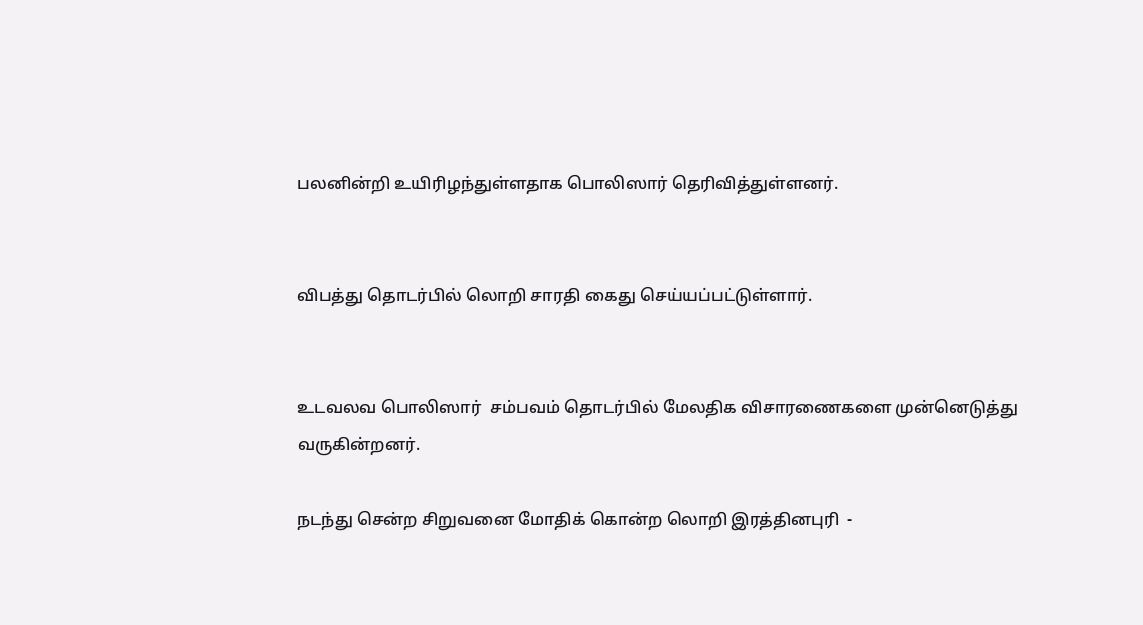பலனின்றி உயிரிழந்துள்ளதாக பொலிஸார் தெரிவித்துள்ளனர்.


விபத்து தொடர்பில் லொறி சாரதி கைது செய்யப்பட்டுள்ளார்.


உடவலவ பொலிஸார்  சம்பவம் தொடர்பில் மேலதிக விசாரணைகளை முன்னெடுத்து வருகின்றனர்.

நடந்து சென்ற சிறுவனை மோதிக் கொன்ற லொறி இரத்தினபுரி  -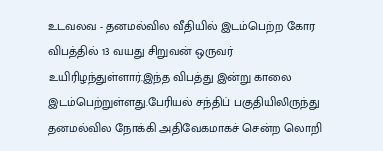உடவலவ - தனமல்வில வீதியில் இடம்பெற்ற கோர விபத்தில் 13 வயது சிறுவன் ஒருவர் உயிரிழந்துள்ளார்.இந்த விபத்து இன்று காலை இடம்பெற்றுள்ளது.பேரியல் சந்திப் பகுதியிலிருந்து தனமல்வில நோக்கி அதிவேகமாகச் சென்ற லொறி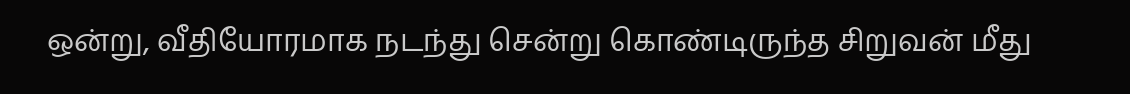ஒன்று, வீதியோரமாக நடந்து சென்று கொண்டிருந்த சிறுவன் மீது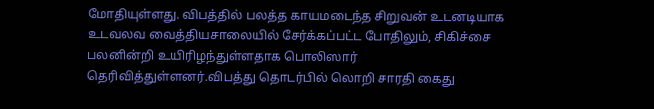மோதியுள்ளது. விபத்தில் பலத்த காயமடைந்த சிறுவன் உடனடியாக உடவலவ வைத்தியசாலையில் சேர்க்கப்பட்ட போதிலும், சிகிச்சை பலனின்றி உயிரிழந்துள்ளதாக பொலிஸார் தெரிவித்துள்ளனர்.விபத்து தொடர்பில் லொறி சாரதி கைது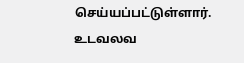செய்யப்பட்டுள்ளார். உடவலவ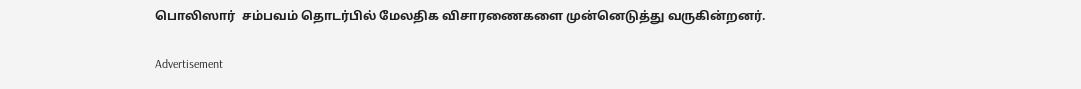பொலிஸார்  சம்பவம் தொடர்பில் மேலதிக விசாரணைகளை முன்னெடுத்து வருகின்றனர்.

Advertisement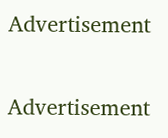Advertisement

Advertisement